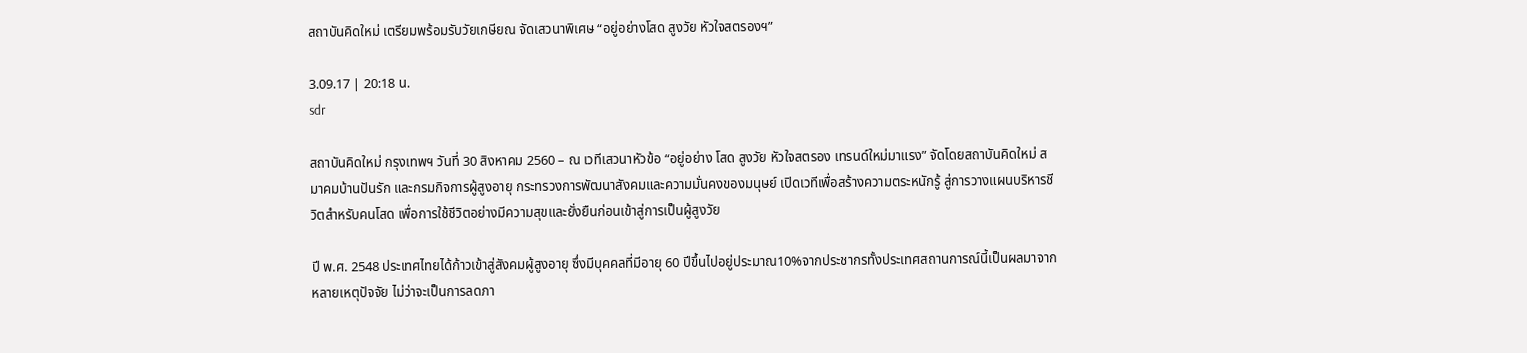สถาบันคิดใหม่ เตรียมพร้อมรับวัยเกษียณ จัดเสวนาพิเศษ “อยู่อย่างโสด สูงวัย หัวใจสตรองฯ”

3.09.17 | 20:18 น.
sdr

สถาบันคิดใหม่ กรุงเทพฯ วันที่ 30 สิงหาคม 2560 – ณ เวทีเสวนาหัวข้อ “อยู่อย่าง โสด สูงวัย หัวใจสตรอง เทรนด์ใหม่มาแรง” จัดโดยสถาบันคิดใหม่ สมาคมบ้านปันรัก และกรมกิจการผู้สูงอายุ กระทรวงการพัฒนาสังคมและความมั่นคงของมนุษย์ เปิดเวทีเพื่อสร้างความตระหนักรู้ สู่การวางแผนบริหารชีวิตสำหรับคนโสด เพื่อการใช้ชีวิตอย่างมีความสุขและยั่งยืนก่อนเข้าสู่การเป็นผู้สูงวัย

ปี พ.ศ. 2548 ประเทศไทยได้ก้าวเข้าสู่สังคมผู้สูงอายุ ซึ่งมีบุคคลที่มีอายุ 60 ปีขึ้นไปอยู่ประมาณ10%จากประชากรทั้งประเทศสถานการณ์นี้เป็นผลมาจากหลายเหตุปัจจัย ไม่ว่าจะเป็นการลดภา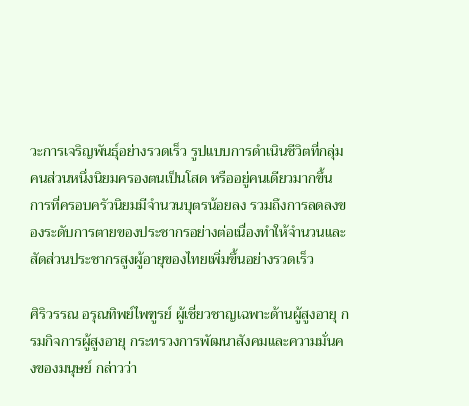วะการเจริญพันธุ์อย่างรวดเร็ว รูปแบบการดำเนินชีวิตที่กลุ่มคนส่วนหนึ่งนิยมครองตนเป็นโสด หรืออยู่คนเดียวมากขึ้น การที่ครอบครัวนิยมมีจำนวนบุตรน้อยลง รวมถึงการลดลงของระดับการตายของประชากรอย่างต่อเนื่องทำให้จำนวนและสัดส่วนประชากรสูงผู้อายุของไทยเพิ่มขึ้นอย่างรวดเร็ว

ศิริวรรณ อรุณทิพย์ไพฑูรย์ ผู้เชี่ยวชาญเฉพาะด้านผู้สูงอายุ กรมกิจการผู้สูงอายุ กระทรวงการพัฒนาสังคมและความมั่นคงของมนุษย์ กล่าวว่า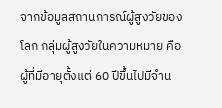จากข้อมูลสถานการณ์ผู้สูงวัยของโลก กลุ่มผู้สูงวัยในความหมาย คือ ผู้ที่มีอายุตั้งแต่ 60 ปีขึ้นไปมีจำน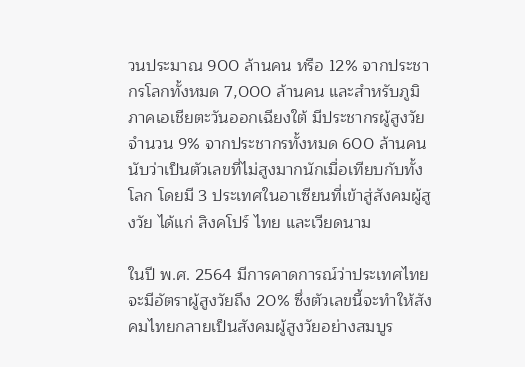วนประมาณ 900 ล้านคน หรือ 12% จากประชากรโลกทั้งหมด 7,000 ล้านคน และสำหรับภูมิภาคเอเชียตะวันออกเฉียงใต้ มีประชากรผู้สูงวัยจำนวน 9% จากประชากรทั้งหมด 600 ล้านคนนับว่าเป็นตัวเลขที่ไม่สูงมากนักเมื่อเทียบกับทั้งโลก โดยมี 3 ประเทศในอาเซียนที่เข้าสู่สังคมผู้สูงวัย ได้แก่ สิงคโปร์ ไทย และเวียดนาม

ในปี พ.ศ. 2564 มีการคาดการณ์ว่าประเทศไทยจะมีอัตราผู้สูงวัยถึง 20% ซึ่งตัวเลขนี้จะทำให้สังคมไทยกลายเป็นสังคมผู้สูงวัยอย่างสมบูร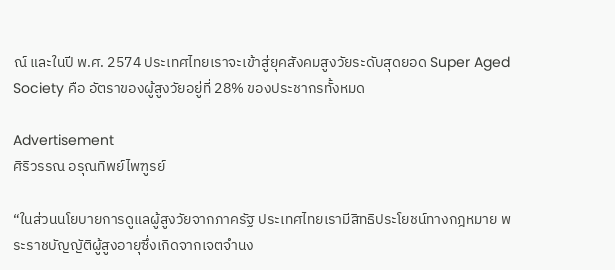ณ์ และในปี พ.ศ. 2574 ประเทศไทยเราจะเข้าสู่ยุคสังคมสูงวัยระดับสุดยอด Super Aged Society คือ อัตราของผู้สูงวัยอยู่ที่ 28% ของประชากรทั้งหมด

Advertisement
ศิริวรรณ อรุณทิพย์ไพฑูรย์

“ในส่วนนโยบายการดูแลผู้สูงวัยจากภาครัฐ ประเทศไทยเรามีสิทธิประโยชน์ทางกฎหมาย พระราชบัญญัติผู้สูงอายุซึ่งเกิดจากเจตจำนง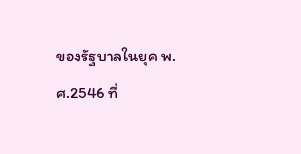ของรัฐบาลในยุค พ.ศ.2546 ที่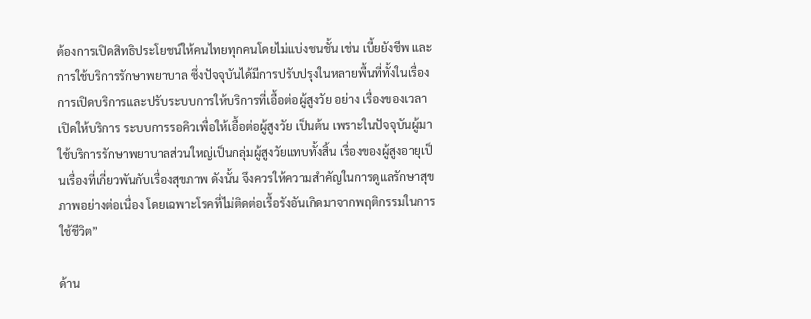ต้องการเปิดสิทธิประโยชน์ให้คนไทยทุกคนโดยไม่แบ่งชนชั้น เช่น เบี้ยยังชีพ และการใช้บริการรักษาพยาบาล ซึ่งปัจจุบันได้มีการปรับปรุงในหลายพื้นที่ทั้งในเรื่องการเปิดบริการและปรับระบบการให้บริการที่เอื้อต่อผู้สูงวัย อย่าง เรื่องของเวลาเปิดให้บริการ ระบบการรอคิวเพื่อให้เอื้อต่อผู้สูงวัย เป็นต้น เพราะในปัจจุบันผู้มาใช้บริการรักษาพยาบาลส่วนใหญ่เป็นกลุ่มผู้สูงวัยแทบทั้งสิ้น เรื่องของผู้สูงอายุเป็นเรื่องที่เกี่ยวพันกับเรื่องสุขภาพ ดังนั้น จึงควรให้ความสำคัญในการดูแลรักษาสุขภาพอย่างต่อเนื่อง โดยเฉพาะโรคที่ไม่ติดต่อเรื้อรังอันเกิดมาจากพฤติกรรมในการใช้ชีวิต”

ด้าน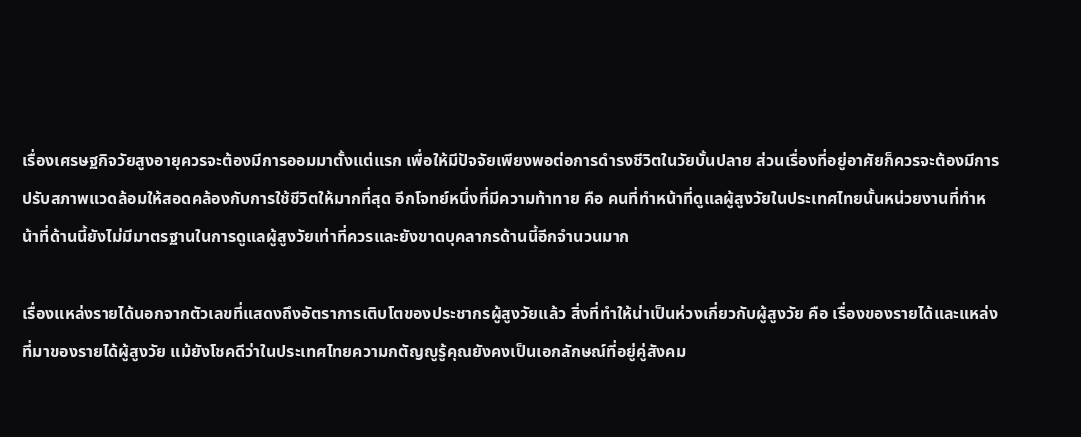เรื่องเศรษฐกิจวัยสูงอายุควรจะต้องมีการออมมาตั้งแต่แรก เพื่อให้มีปัจจัยเพียงพอต่อการดำรงชีวิตในวัยบั้นปลาย ส่วนเรื่องที่อยู่อาศัยก็ควรจะต้องมีการปรับสภาพแวดล้อมให้สอดคล้องกับการใช้ชีวิตให้มากที่สุด อีกโจทย์หนึ่งที่มีความท้าทาย คือ คนที่ทำหน้าที่ดูแลผู้สูงวัยในประเทศไทยนั้นหน่วยงานที่ทำหน้าที่ด้านนี้ยังไม่มีมาตรฐานในการดูแลผู้สูงวัยเท่าที่ควรและยังขาดบุคลากรด้านนี้อีกจำนวนมาก

เรื่องแหล่งรายได้นอกจากตัวเลขที่แสดงถึงอัตราการเติบโตของประชากรผู้สูงวัยแล้ว สิ่งที่ทำให้น่าเป็นห่วงเกี่ยวกับผู้สูงวัย คือ เรื่องของรายได้และแหล่งที่มาของรายได้ผู้สูงวัย แม้ยังโชคดีว่าในประเทศไทยความกตัญญูรู้คุณยังคงเป็นเอกลักษณ์ที่อยู่คู่สังคม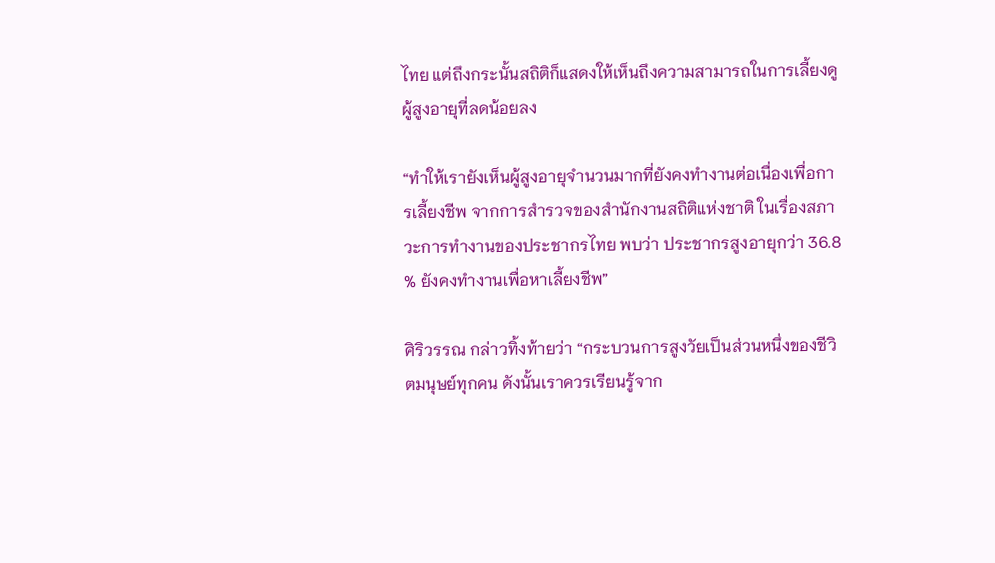ไทย แต่ถึงกระนั้นสถิติก็แสดงให้เห็นถึงความสามารถในการเลี้ยงดูผู้สูงอายุที่ลดน้อยลง

“ทำให้เรายังเห็นผู้สูงอายุจำนวนมากที่ยังคงทำงานต่อเนื่องเพื่อการเลี้ยงชีพ จากการสำรวจของสำนักงานสถิติแห่งชาติ ในเรื่องสภาวะการทำงานของประชากรไทย พบว่า ประชากรสูงอายุกว่า 36.8 % ยังคงทำงานเพื่อหาเลี้ยงชีพ”

ศิริวรรณ กล่าวทิ้งท้ายว่า “กระบวนการสูงวัยเป็นส่วนหนึ่งของชีวิตมนุษย์ทุกคน ดังนั้นเราควรเรียนรู้จาก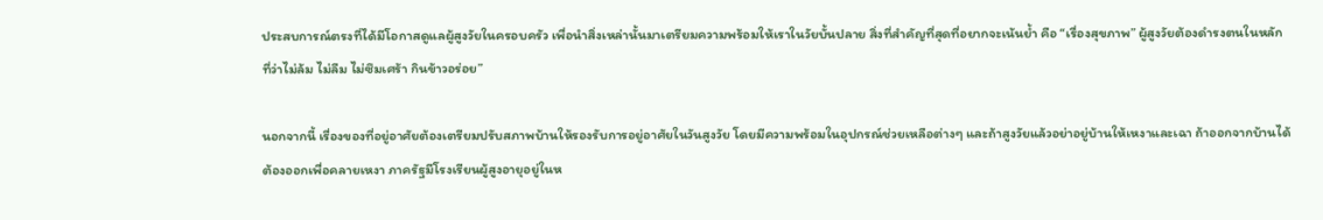ประสบการณ์ตรงที่ได้มีโอกาสดูแลผู้สูงวัยในครอบครัว เพื่อนำสิ่งเหล่านั้นมาเตรียมความพร้อมให้เราในวัยบั้นปลาย สิ่งที่สำคัญที่สุดที่อยากจะเน้นย้ำ คือ “เรื่องสุขภาพ” ผู้สูงวัยต้องดำรงตนในหลักที่ว่าไม่ล้ม ไม่ลืม ไม่ซึมเศร้า กินข้าวอร่อย”

นอกจากนี้ เรื่องของที่อยู่อาศัยต้องเตรียมปรับสภาพบ้านให้รองรับการอยู่อาศัยในวันสูงวัย โดยมีความพร้อมในอุปกรณ์ช่วยเหลือต่างๆ และถ้าสูงวัยแล้วอย่าอยู่บ้านให้เหงาและเฉา ถ้าออกจากบ้านได้ต้องออกเพื่อคลายเหงา ภาครัฐมีโรงเรียนผู้สูงอายุอยู่ในห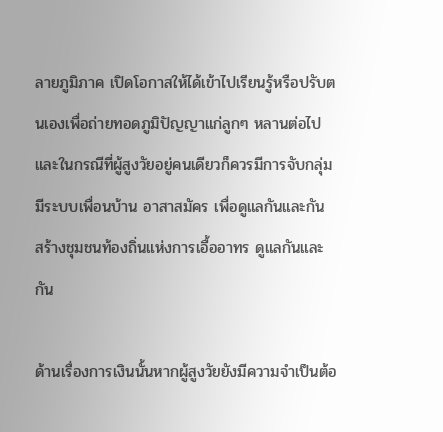ลายภูมิภาค เปิดโอกาสให้ได้เข้าไปเรียนรู้หรือปรับตนเองเพื่อถ่ายทอดภูมิปัญญาแก่ลูกๆ หลานต่อไป และในกรณีที่ผู้สูงวัยอยู่คนเดียวก็ควรมีการจับกลุ่ม มีระบบเพื่อนบ้าน อาสาสมัคร เพื่อดูแลกันและกัน สร้างชุมชนท้องถิ่นแห่งการเอื้ออาทร ดูแลกันและกัน

ด้านเรื่องการเงินนั้นหากผู้สูงวัยยังมีความจำเป็นต้อ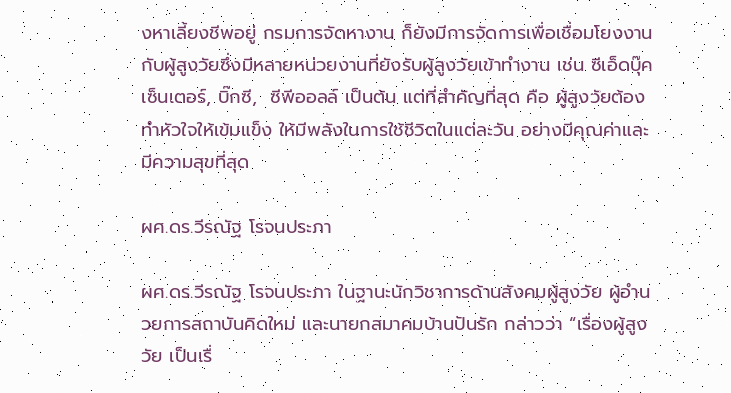งหาเลี้ยงชีพอยู่ กรมการจัดหางาน ก็ยังมีการจัดการเพื่อเชื่อมโยงงานกับผู้สูงวัยซึ่งมีหลายหน่วยงานที่ยังรับผู้สูงวัยเข้าทำงาน เช่น ซีเอ็ดบุ๊คเซ็นเตอร์, บิ๊กซี,  ซีพีออลล์ เป็นต้น แต่ที่สำคัญที่สุด คือ ผู้สูงวัยต้องทำหัวใจให้เข้มแข็ง ให้มีพลังในการใช้ชีวิตในแต่ละวัน อย่างมีคุณค่าและมีความสุขที่สุด

ผศ.ดร.วีรณัฐ โรจนประภา

ผศ.ดร.วีรณัฐ โรจนประภา ในฐานะนักวิชาการด้านสังคมผู้สูงวัย ผู้อำนวยการสถาบันคิดใหม่ และนายกสมาคมบ้านปันรัก กล่าวว่า “เรื่องผู้สูงวัย เป็นเรื่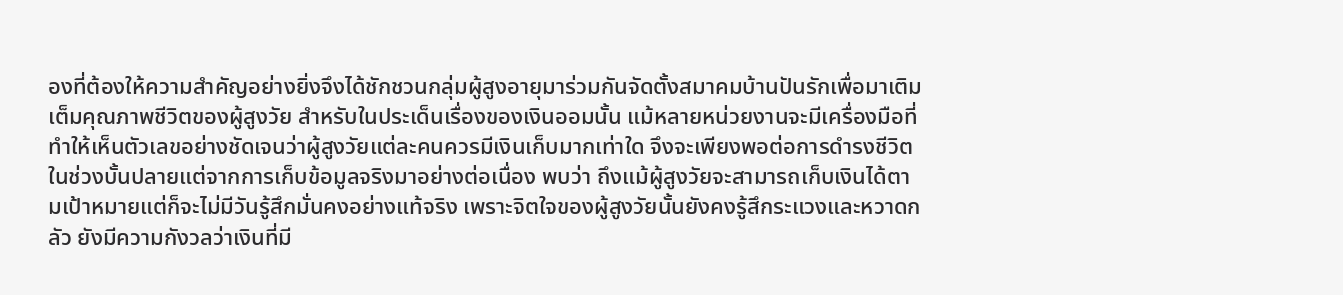องที่ต้องให้ความสำคัญอย่างยิ่งจึงได้ชักชวนกลุ่มผู้สูงอายุมาร่วมกันจัดตั้งสมาคมบ้านปันรักเพื่อมาเติมเต็มคุณภาพชีวิตของผู้สูงวัย สำหรับในประเด็นเรื่องของเงินออมนั้น แม้หลายหน่วยงานจะมีเครื่องมือที่ทำให้เห็นตัวเลขอย่างชัดเจนว่าผู้สูงวัยแต่ละคนควรมีเงินเก็บมากเท่าใด จึงจะเพียงพอต่อการดำรงชีวิตในช่วงบั้นปลายแต่จากการเก็บข้อมูลจริงมาอย่างต่อเนื่อง พบว่า ถึงแม้ผู้สูงวัยจะสามารถเก็บเงินได้ตามเป้าหมายแต่ก็จะไม่มีวันรู้สึกมั่นคงอย่างแท้จริง เพราะจิตใจของผู้สูงวัยนั้นยังคงรู้สึกระแวงและหวาดกลัว ยังมีความกังวลว่าเงินที่มี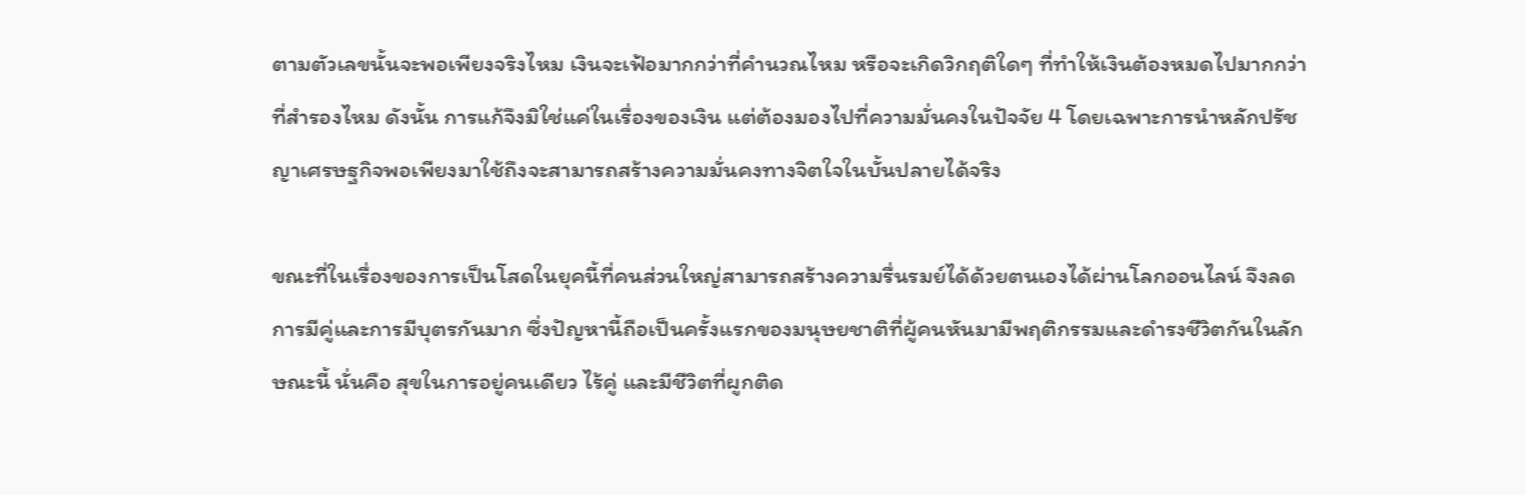ตามตัวเลขนั้นจะพอเพียงจริงไหม เงินจะเฟ้อมากกว่าที่คำนวณไหม หรือจะเกิดวิกฤติใดๆ ที่ทำให้เงินต้องหมดไปมากกว่าที่สำรองไหม ดังนั้น การแก้จึงมิใช่แค่ในเรื่องของเงิน แต่ต้องมองไปที่ความมั่นคงในปัจจัย 4 โดยเฉพาะการนำหลักปรัชญาเศรษฐกิจพอเพียงมาใช้ถึงจะสามารถสร้างความมั่นคงทางจิตใจในบั้นปลายได้จริง

ขณะที่ในเรื่องของการเป็นโสดในยุคนี้ที่คนส่วนใหญ่สามารถสร้างความรื่นรมย์ได้ด้วยตนเองได้ผ่านโลกออนไลน์ จึงลดการมีคู่และการมีบุตรกันมาก ซึ่งปัญหานี้ถือเป็นครั้งแรกของมนุษยชาติที่ผู้คนหันมามีพฤติกรรมและดำรงชีวิตกันในลักษณะนี้ นั่นคือ สุขในการอยู่คนเดียว ไร้คู่ และมีชีวิตที่ผูกติด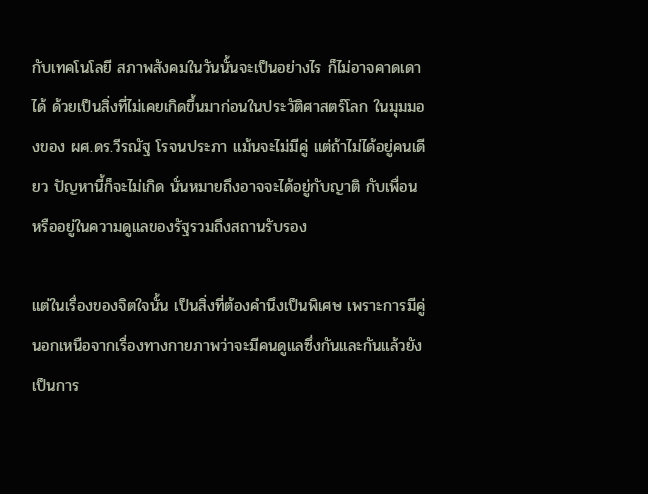กับเทคโนโลยี สภาพสังคมในวันนั้นจะเป็นอย่างไร ก็ไม่อาจคาดเดาได้ ด้วยเป็นสิ่งที่ไม่เคยเกิดขึ้นมาก่อนในประวัติศาสตร์โลก ในมุมมองของ ผศ.ดร.วีรณัฐ โรจนประภา แม้นจะไม่มีคู่ แต่ถ้าไม่ได้อยู่คนเดียว ปัญหานี้ก็จะไม่เกิด นั่นหมายถึงอาจจะได้อยู่กับญาติ กับเพื่อน หรืออยู่ในความดูแลของรัฐรวมถึงสถานรับรอง

แต่ในเรื่องของจิตใจนั้น เป็นสิ่งที่ต้องคำนึงเป็นพิเศษ เพราะการมีคู่นอกเหนือจากเรื่องทางกายภาพว่าจะมีคนดูแลซึ่งกันและกันแล้วยังเป็นการ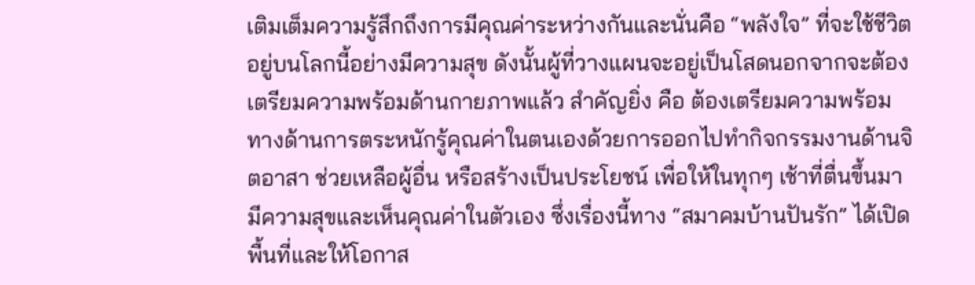เติมเต็มความรู้สึกถึงการมีคุณค่าระหว่างกันและนั่นคือ “พลังใจ” ที่จะใช้ชีวิตอยู่บนโลกนี้อย่างมีความสุข ดังนั้นผู้ที่วางแผนจะอยู่เป็นโสดนอกจากจะต้องเตรียมความพร้อมด้านกายภาพแล้ว สำคัญยิ่ง คือ ต้องเตรียมความพร้อมทางด้านการตระหนักรู้คุณค่าในตนเองด้วยการออกไปทำกิจกรรมงานด้านจิตอาสา ช่วยเหลือผู้อื่น หรือสร้างเป็นประโยชน์ เพื่อให้ในทุกๆ เช้าที่ตื่นขึ้นมา มีความสุขและเห็นคุณค่าในตัวเอง ซึ่งเรื่องนี้ทาง “สมาคมบ้านปันรัก” ได้เปิดพื้นที่และให้โอกาส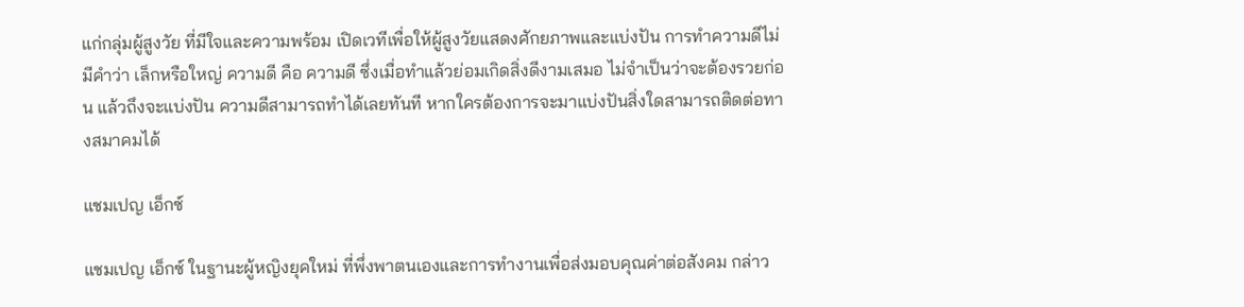แก่กลุ่มผู้สูงวัย ที่มีใจและความพร้อม เปิดเวทีเพื่อให้ผู้สูงวัยแสดงศักยภาพและแบ่งปัน การทำความดีไม่มีคำว่า เล็กหรือใหญ่ ความดี คือ ความดี ซึ่งเมื่อทำแล้วย่อมเกิดสิ่งดีงามเสมอ ไม่จำเป็นว่าจะต้องรวยก่อน แล้วถึงจะแบ่งปัน ความดีสามารถทำได้เลยทันที หากใครต้องการจะมาแบ่งปันสิ่งใดสามารถติดต่อทางสมาคมได้

แชมเปญ เอ็กซ์

แชมเปญ เอ็กซ์ ในฐานะผู้หญิงยุคใหม่ ที่พึ่งพาตนเองและการทำงานเพื่อส่งมอบคุณค่าต่อสังคม กล่าว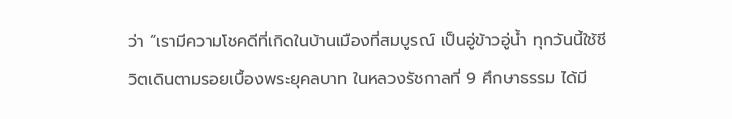ว่า “เรามีความโชคดีที่เกิดในบ้านเมืองที่สมบูรณ์ เป็นอู่ข้าวอู่น้ำ ทุกวันนี้ใช้ชีวิตเดินตามรอยเบื้องพระยุคลบาท ในหลวงรัชกาลที่ 9 ศึกษาธรรม ได้มี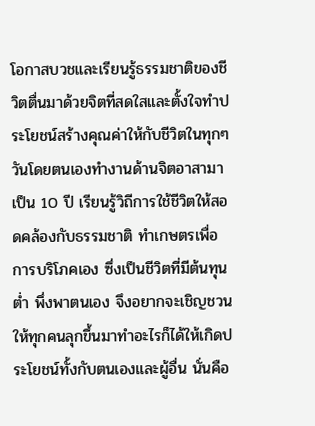โอกาสบวชและเรียนรู้ธรรมชาติของชีวิตตื่นมาด้วยจิตที่สดใสและตั้งใจทำประโยชน์สร้างคุณค่าให้กับชีวิตในทุกๆ วันโดยตนเองทำงานด้านจิตอาสามาเป็น 10 ปี เรียนรู้วิถีการใช้ชีวิตให้สอดคล้องกับธรรมชาติ ทำเกษตรเพื่อการบริโภคเอง ซึ่งเป็นชีวิตที่มีต้นทุนต่ำ พึ่งพาตนเอง จึงอยากจะเชิญชวนให้ทุกคนลุกขึ้นมาทำอะไรก็ได้ให้เกิดประโยชน์ทั้งกับตนเองและผู้อื่น นั่นคือ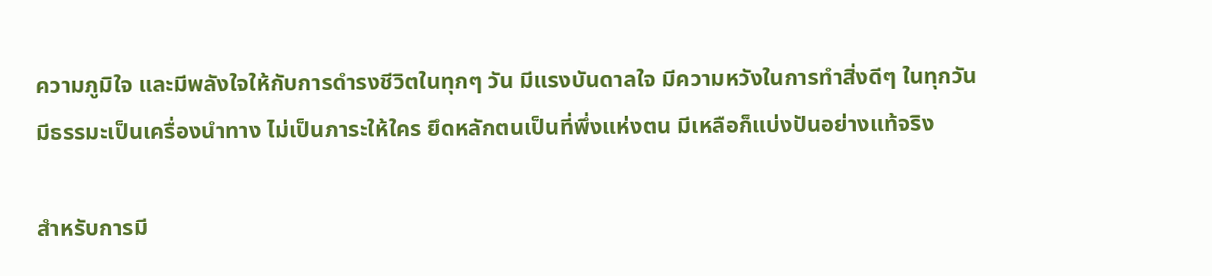ความภูมิใจ และมีพลังใจให้กับการดำรงชีวิตในทุกๆ วัน มีแรงบันดาลใจ มีความหวังในการทำสิ่งดีๆ ในทุกวัน มีธรรมะเป็นเครื่องนำทาง ไม่เป็นภาระให้ใคร ยึดหลักตนเป็นที่พึ่งแห่งตน มีเหลือก็แบ่งปันอย่างแท้จริง

สำหรับการมี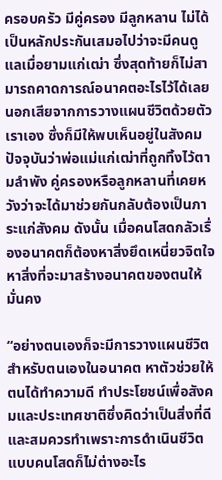ครอบครัว มีคู่ครอง มีลูกหลาน ไม่ได้เป็นหลักประกันเสมอไปว่าจะมีคนดูแลเมื่อยามแก่เฒ่า ซึ่งสุดท้ายก็ไม่สามารถคาดการณ์อนาคตอะไรไว้ได้เลยนอกเสียจากการวางแผนชีวิตด้วยตัวเราเอง ซึ่งก็มีให้พบเห็นอยู่ในสังคมปัจจุบันว่าพ่อแม่แก่เฒ่าที่ถูกทิ้งไว้ตามลำพัง คู่ครองหรือลูกหลานที่เคยหวังว่าจะได้มาช่วยกันกลับต้องเป็นภาระแก่สังคม ดังนั้น เมื่อคนโสดกลัวเรื่องอนาคตก็ต้องหาสิ่งยึดเหนี่ยวจิตใจ หาสิ่งที่จะมาสร้างอนาคตของตนให้มั่นคง

“อย่างตนเองก็จะมีการวางแผนชีวิตสำหรับตนเองในอนาคต หาตัวช่วยให้ตนได้ทำความดี ทำประโยชน์เพื่อสังคมและประเทศชาติซึ่งคิดว่าเป็นสิ่งที่ดีและสมควรทำเพราะการดำเนินชีวิตแบบคนโสดก็ไม่ต่างอะไร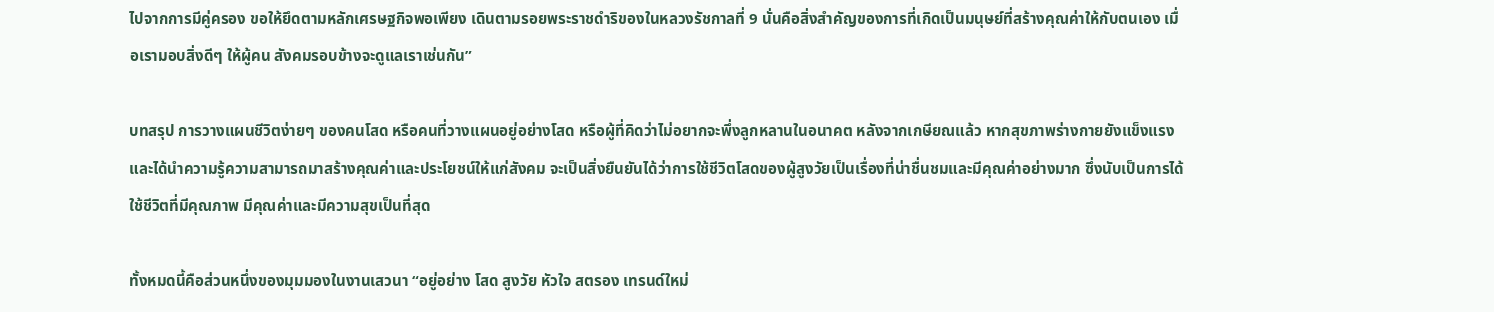ไปจากการมีคู่ครอง ขอให้ยึดตามหลักเศรษฐกิจพอเพียง เดินตามรอยพระราชดำริของในหลวงรัชกาลที่ 9 นั่นคือสิ่งสำคัญของการที่เกิดเป็นมนุษย์ที่สร้างคุณค่าให้กับตนเอง เมื่อเรามอบสิ่งดีๆ ให้ผู้คน สังคมรอบข้างจะดูแลเราเช่นกัน”

บทสรุป การวางแผนชีวิตง่ายๆ ของคนโสด หรือคนที่วางแผนอยู่อย่างโสด หรือผู้ที่คิดว่าไม่อยากจะพึ่งลูกหลานในอนาคต หลังจากเกษียณแล้ว หากสุขภาพร่างกายยังแข็งแรงและได้นำความรู้ความสามารถมาสร้างคุณค่าและประโยชน์ให้แก่สังคม จะเป็นสิ่งยืนยันได้ว่าการใช้ชีวิตโสดของผู้สูงวัยเป็นเรื่องที่น่าชื่นชมและมีคุณค่าอย่างมาก ซึ่งนับเป็นการได้ใช้ชีวิตที่มีคุณภาพ มีคุณค่าและมีความสุขเป็นที่สุด

ทั้งหมดนี้คือส่วนหนึ่งของมุมมองในงานเสวนา “อยู่อย่าง โสด สูงวัย หัวใจ สตรอง เทรนด์ใหม่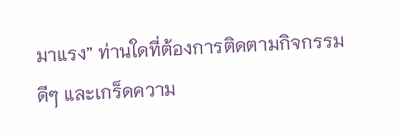มาแรง” ท่านใดที่ต้องการติดตามกิจกรรมดีๆ และเกร็ดความ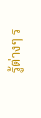รู้ต่างๆ ร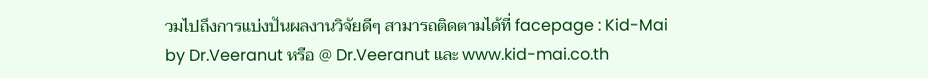วมไปถึงการแบ่งปันผลงานวิจัยดีๆ สามารถติดตามได้ที่ facepage : Kid-Mai by Dr.Veeranut หรือ @ Dr.Veeranut และ www.kid-mai.co.th